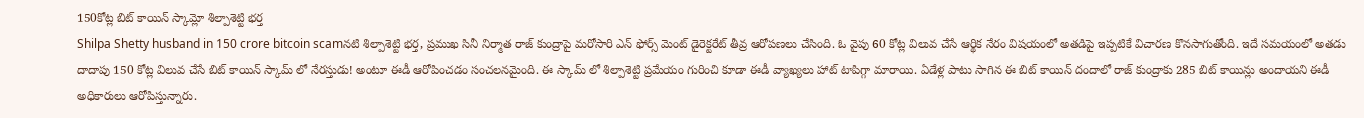150కోట్ల బిట్ కాయిన్ స్కామ్లో శిల్పాశెట్టి భర్త
Shilpa Shetty husband in 150 crore bitcoin scamనటి శిల్పాశెట్టి భర్త, ప్రముఖ సినీ నిర్మాత రాజ్ కుంద్రాపై మరోసారి ఎన్ ఫోర్స్ మెంట్ డైరెక్టరేట్ తీవ్ర ఆరోపణలు చేసింది. ఓ వైపు 60 కోట్ల విలువ చేసే ఆర్థిక నేరం విషయంలో అతడిపై ఇప్పటికే విచారణ కొనసాగుతోంది. ఇదే సమయంలో అతడు దాదాపు 150 కోట్ల విలువ చేసే బిట్ కాయిన్ స్కామ్ లో నేరస్తుడు! అంటూ ఈడీ ఆరోపించడం సంచలనమైంది. ఈ స్కామ్ లో శిల్పాశెట్టి ప్రమేయం గురించి కూడా ఈడీ వ్యాఖ్యలు హాట్ టాపిగ్గా మారాయి. ఏడేళ్ల పాటు సాగిన ఈ బిట్ కాయిన్ దందాలో రాజ్ కుంద్రాకు 285 బిట్ కాయిన్లు అందాయని ఈడీ అధికారులు ఆరోపిస్తున్నారు.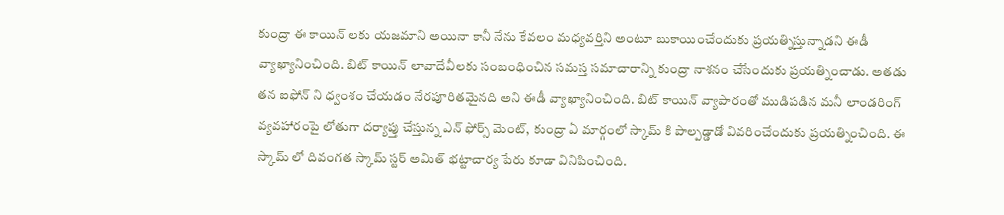కుంద్రా ఈ కాయిన్ లకు యజమాని అయినా కానీ నేను కేవలం మధ్యవర్తిని అంటూ బుకాయించేందుకు ప్రయత్నిస్తున్నాడని ఈడీ వ్యాఖ్యానించింది. బిట్ కాయిన్ లావాదేవీలకు సంబంధించిన సమస్త సమాచారాన్ని కుంద్రా నాశనం చేసేందుకు ప్రయత్నించాడు. అతడు తన ఐఫోన్ ని ధ్వంశం చేయడం నేరపూరితమైనది అని ఈడీ వ్యాఖ్యానించింది. బిట్ కాయిన్ వ్యాపారంతో ముడిపడిన మనీ లాండరింగ్ వ్యవహారంపై లోతుగా దర్యాప్తు చేస్తున్న ఎన్ ఫోర్స్ మెంట్, కుంద్రా ఏ మార్గంలో స్కామ్ కి పాల్పడ్డాడో వివరించేందుకు ప్రయత్నించింది. ఈ స్కామ్ లో దివంగత స్కామ్ స్టర్ అమిత్ భట్టాచార్య పేరు కూడా వినిపించింది.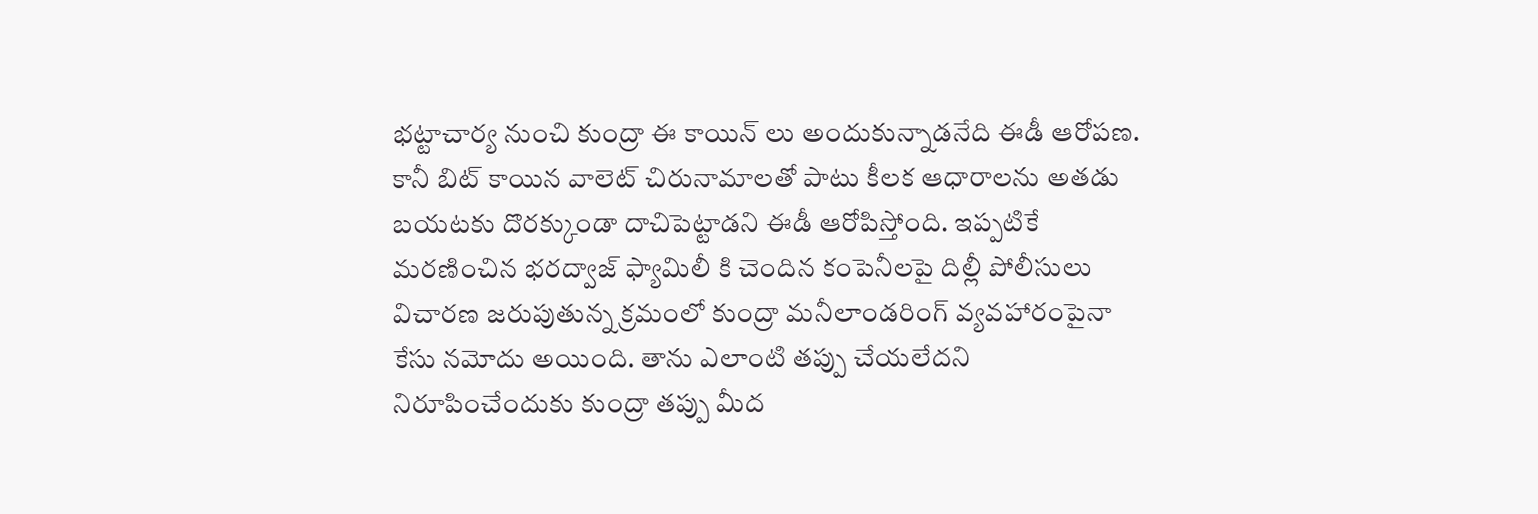భట్టాచార్య నుంచి కుంద్రా ఈ కాయిన్ లు అందుకున్నాడనేది ఈడీ ఆరోపణ. కానీ బిట్ కాయిన వాలెట్ చిరునామాలతో పాటు కీలక ఆధారాలను అతడు బయటకు దొరక్కుండా దాచిపెట్టాడని ఈడీ ఆరోపిస్తోంది. ఇప్పటికే మరణించిన భరద్వాజ్ ఫ్యామిలీ కి చెందిన కంపెనీలపై దిల్లీ పోలీసులు విచారణ జరుపుతున్న క్రమంలో కుంద్రా మనీలాండరింగ్ వ్యవహారంపైనా కేసు నమోదు అయింది. తాను ఎలాంటి తప్పు చేయలేదని నిరూపించేందుకు కుంద్రా తప్పు మీద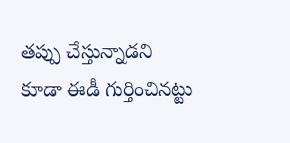తప్పు చేస్తున్నాడని కూడా ఈడీ గుర్తించినట్టు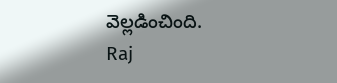వెల్లడించింది.
Raj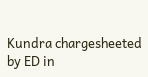Kundra chargesheeted by ED in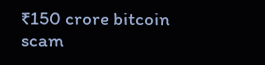₹150 crore bitcoin scam